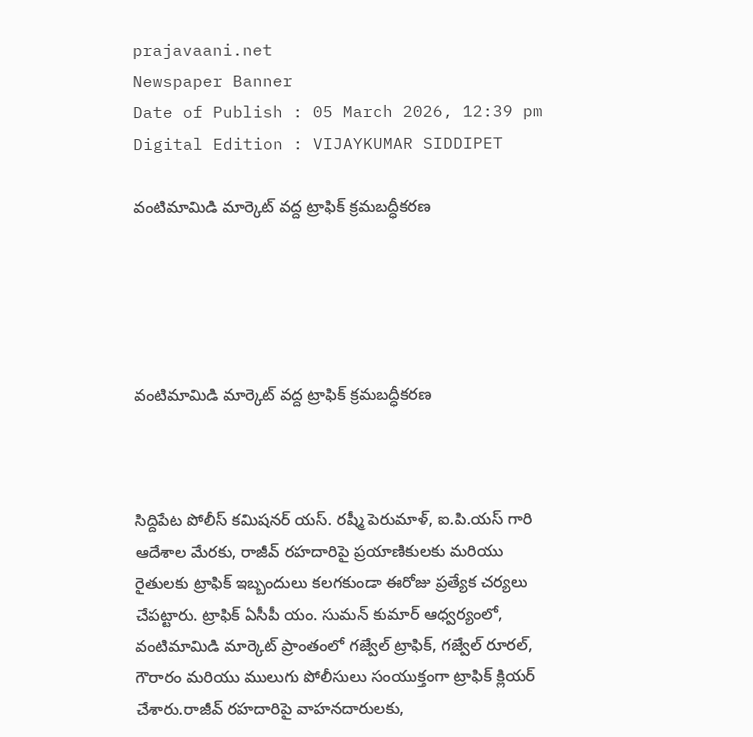prajavaani.net
Newspaper Banner
Date of Publish : 05 March 2026, 12:39 pm Digital Edition : VIJAYKUMAR SIDDIPET

వంటిమామిడి మార్కెట్ వద్ద ట్రాఫిక్ క్రమబద్ధీకరణ





వంటిమామిడి మార్కెట్ వద్ద ట్రాఫిక్ క్రమబద్ధీకరణ



సిద్దిపేట పోలీస్ కమిషనర్ యస్. రష్మీ పెరుమాళ్, ఐ.పి.యస్ గారి ఆదేశాల మేరకు, రాజీవ్ రహదారిపై ప్రయాణికులకు మరియు రైతులకు ట్రాఫిక్ ఇబ్బందులు కలగకుండా ఈరోజు ప్రత్యేక చర్యలు చేపట్టారు. ట్రాఫిక్ ఏసీపీ యం. సుమన్ కుమార్ ఆధ్వర్యంలో, వంటిమామిడి మార్కెట్ ప్రాంతంలో గజ్వేల్ ట్రాఫిక్, గజ్వేల్ రూరల్, గౌరారం మరియు ములుగు పోలీసులు సంయుక్తంగా ట్రాఫిక్ క్లియర్ చేశారు.రాజీవ్ రహదారిపై వాహనదారులకు,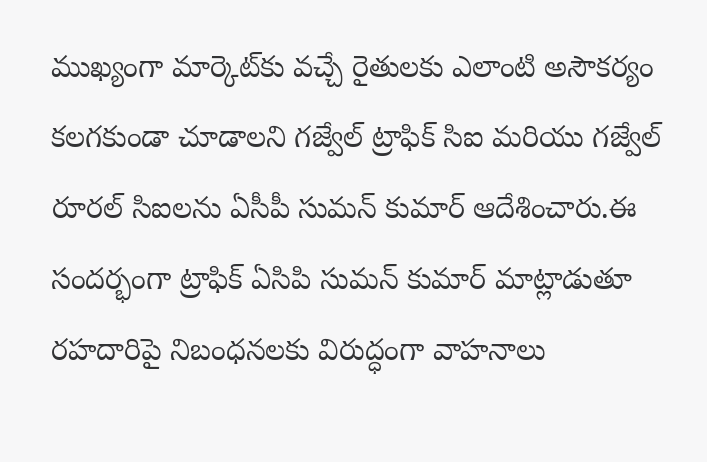ముఖ్యంగా మార్కెట్‌కు వచ్చే రైతులకు ఎలాంటి అసౌకర్యం కలగకుండా చూడాలని గజ్వేల్ ట్రాఫిక్ సిఐ మరియు గజ్వేల్ రూరల్ సిఐలను ఏసీపీ సుమన్ కుమార్ ఆదేశించారు.ఈ సందర్భంగా ట్రాఫిక్ ఏసిపి సుమన్ కుమార్ మాట్లాడుతూ రహదారిపై నిబంధనలకు విరుద్ధంగా వాహనాలు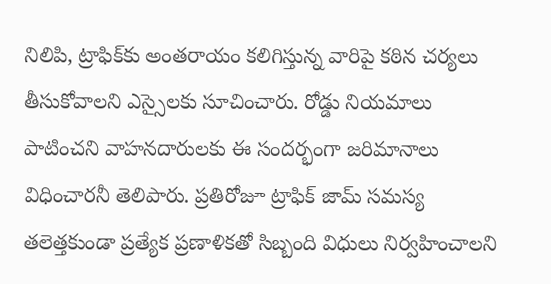నిలిపి, ట్రాఫిక్‌కు అంతరాయం కలిగిస్తున్న వారిపై కఠిన చర్యలు తీసుకోవాలని ఎస్సైలకు సూచించారు. రోడ్డు నియమాలు పాటించని వాహనదారులకు ఈ సందర్భంగా జరిమానాలు విధించారనీ తెలిపారు. ప్రతిరోజూ ట్రాఫిక్ జామ్ సమస్య తలెత్తకుండా ప్రత్యేక ప్రణాళికతో సిబ్బంది విధులు నిర్వహించాలని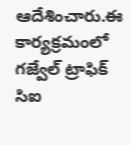ఆదేశించారు.ఈ కార్యక్రమంలో గజ్వేల్ ట్రాఫిక్ సిఐ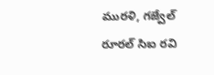మురళి, గజ్వేల్ రూరల్ సిఐ రవి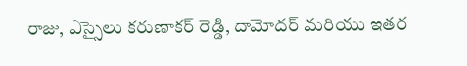రాజు, ఎస్సైలు కరుణాకర్ రెడ్డి, దామోదర్ మరియు ఇతర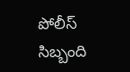పోలీస్ సిబ్బంది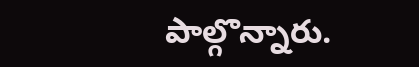పాల్గొన్నారు.